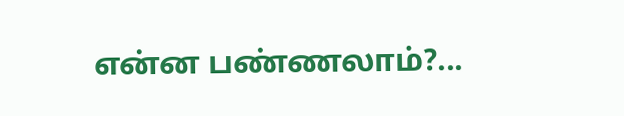என்ன பண்ணலாம்?...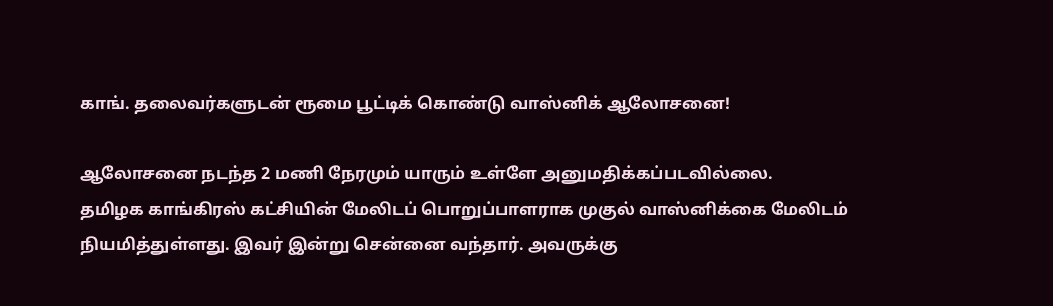காங். தலைவர்களுடன் ரூமை பூட்டிக் கொண்டு வாஸ்னிக் ஆலோசனை!

ஆலோசனை நடந்த 2 மணி நேரமும் யாரும் உள்ளே அனுமதிக்கப்படவில்லை.
தமிழக காங்கிரஸ் கட்சியின் மேலிடப் பொறுப்பாளராக முகுல் வாஸ்னிக்கை மேலிடம் நியமித்துள்ளது. இவர் இன்று சென்னை வந்தார். அவருக்கு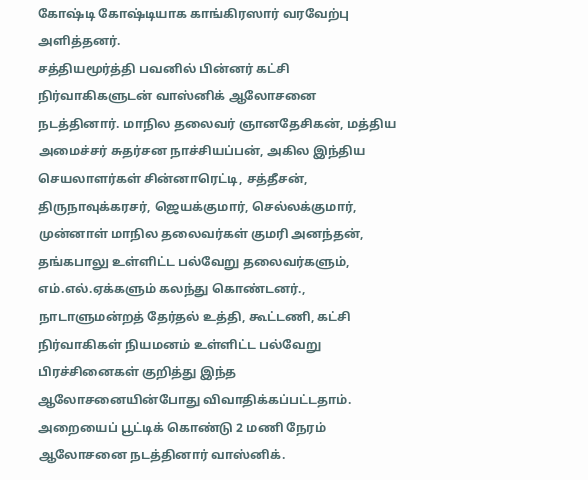கோஷ்டி கோஷ்டியாக காங்கிரஸார் வரவேற்பு அளித்தனர்.
சத்தியமூர்த்தி பவனில் பின்னர் கட்சி நிர்வாகிகளுடன் வாஸ்னிக் ஆலோசனை நடத்தினார். மாநில தலைவர் ஞானதேசிகன், மத்திய அமைச்சர் சுதர்சன நாச்சியப்பன், அகில இந்திய செயலாளர்கள் சின்னாரெட்டி, சத்தீசன், திருநாவுக்கரசர், ஜெயக்குமார், செல்லக்குமார், முன்னாள் மாநில தலைவர்கள் குமரி அனந்தன், தங்கபாலு உள்ளிட்ட பல்வேறு தலைவர்களும், எம்.எல்.ஏக்களும் கலந்து கொண்டனர்.,
நாடாளுமன்றத் தேர்தல் உத்தி, கூட்டணி, கட்சி நிர்வாகிகள் நியமனம் உள்ளிட்ட பல்வேறு பிரச்சினைகள் குறித்து இந்த ஆலோசனையின்போது விவாதிக்கப்பட்டதாம்.
அறையைப் பூட்டிக் கொண்டு 2 மணி நேரம் ஆலோசனை நடத்தினார் வாஸ்னிக்.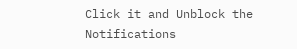Click it and Unblock the Notifications